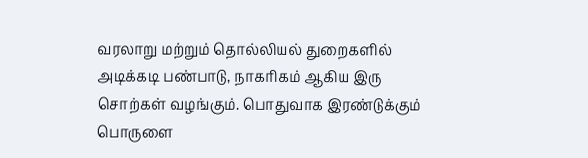வரலாறு மற்றும் தொல்லியல் துறைகளில் அடிக்கடி பண்பாடு, நாகரிகம் ஆகிய இரு சொற்கள் வழங்கும். பொதுவாக இரண்டுக்கும் பொருளை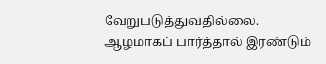வேறுபடுத்துவதில்லை. ஆழமாகப் பார்த்தால் இரண்டும்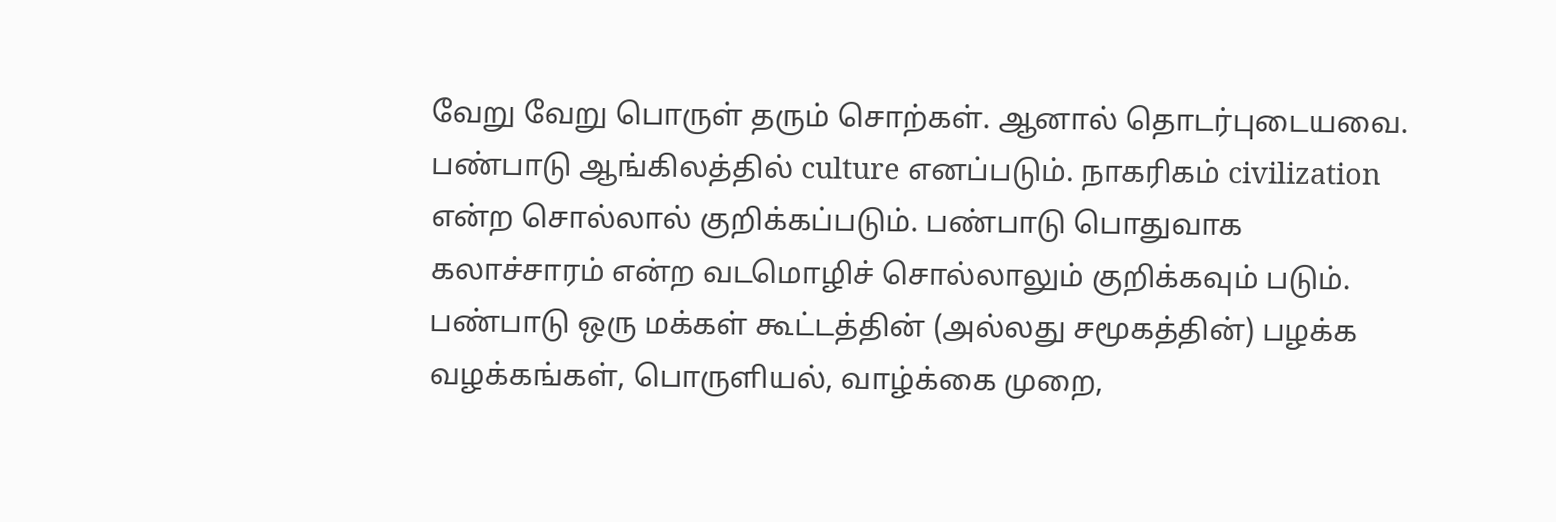வேறு வேறு பொருள் தரும் சொற்கள். ஆனால் தொடர்புடையவை. பண்பாடு ஆங்கிலத்தில் culture எனப்படும். நாகரிகம் civilization என்ற சொல்லால் குறிக்கப்படும். பண்பாடு பொதுவாக கலாச்சாரம் என்ற வடமொழிச் சொல்லாலும் குறிக்கவும் படும். பண்பாடு ஒரு மக்கள் கூட்டத்தின் (அல்லது சமூகத்தின்) பழக்க வழக்கங்கள், பொருளியல், வாழ்க்கை முறை,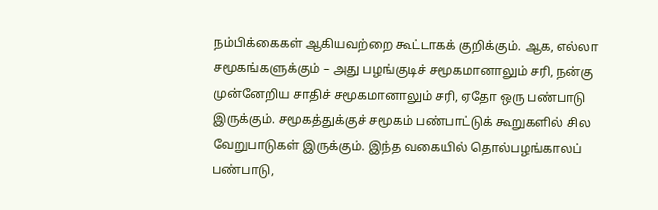நம்பிக்கைகள் ஆகியவற்றை கூட்டாகக் குறிக்கும். ஆக, எல்லா சமூகங்களுக்கும் – அது பழங்குடிச் சமூகமானாலும் சரி, நன்கு முன்னேறிய சாதிச் சமூகமானாலும் சரி, ஏதோ ஒரு பண்பாடு இருக்கும். சமூகத்துக்குச் சமூகம் பண்பாட்டுக் கூறுகளில் சில வேறுபாடுகள் இருக்கும். இந்த வகையில் தொல்பழங்காலப் பண்பாடு,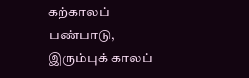கற்காலப் பண்பாடு, இரும்புக் காலப்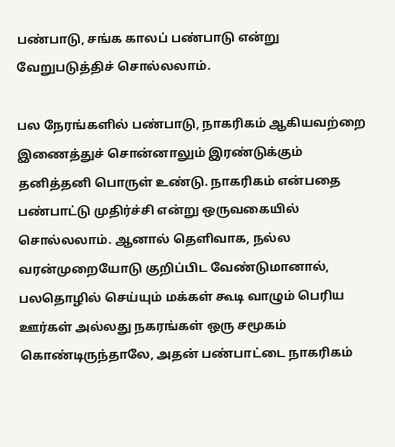பண்பாடு, சங்க காலப் பண்பாடு என்று வேறுபடுத்திச் சொல்லலாம்.

பல நேரங்களில் பண்பாடு, நாகரிகம் ஆகியவற்றை இணைத்துச் சொன்னாலும் இரண்டுக்கும் தனித்தனி பொருள் உண்டு. நாகரிகம் என்பதை பண்பாட்டு முதிர்ச்சி என்று ஒருவகையில் சொல்லலாம். ஆனால் தெளிவாக, நல்ல வரன்முறையோடு குறிப்பிட வேண்டுமானால், பலதொழில் செய்யும் மக்கள் கூடி வாழும் பெரிய ஊர்கள் அல்லது நகரங்கள் ஒரு சமூகம் கொண்டிருந்தாலே, அதன் பண்பாட்டை நாகரிகம்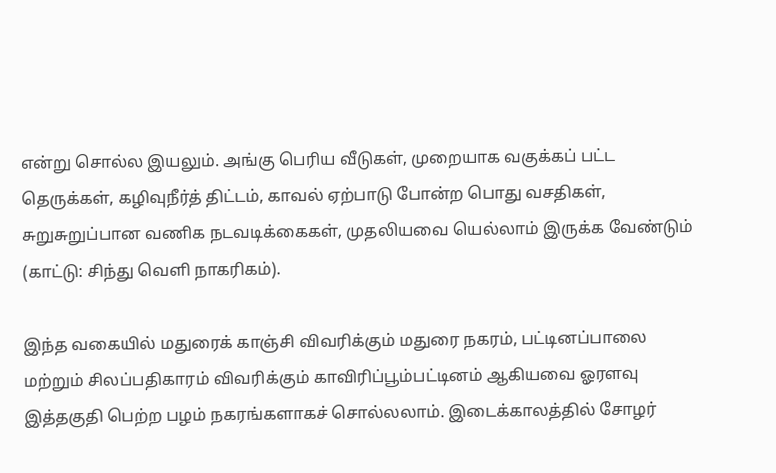என்று சொல்ல இயலும். அங்கு பெரிய வீடுகள், முறையாக வகுக்கப் பட்ட தெருக்கள், கழிவுநீர்த் திட்டம், காவல் ஏற்பாடு போன்ற பொது வசதிகள், சுறுசுறுப்பான வணிக நடவடிக்கைகள், முதலியவை யெல்லாம் இருக்க வேண்டும் (காட்டு: சிந்து வெளி நாகரிகம்).

இந்த வகையில் மதுரைக் காஞ்சி விவரிக்கும் மதுரை நகரம், பட்டினப்பாலை மற்றும் சிலப்பதிகாரம் விவரிக்கும் காவிரிப்பூம்பட்டினம் ஆகியவை ஓரளவு இத்தகுதி பெற்ற பழம் நகரங்களாகச் சொல்லலாம். இடைக்காலத்தில் சோழர்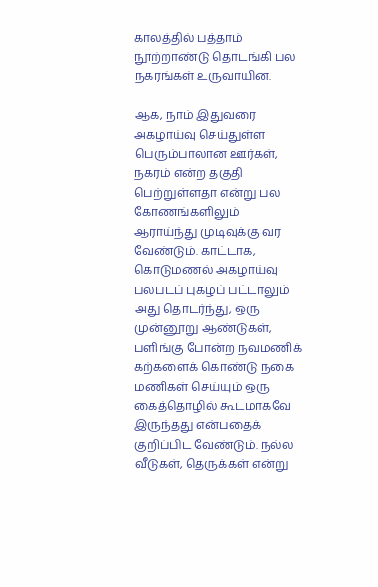காலத்தில் பத்தாம் நூற்றாண்டு தொடங்கி பல நகரங்கள் உருவாயின.

ஆக, நாம் இதுவரை அகழாய்வு செய்துள்ள பெரும்பாலான ஊர்கள், நகரம் என்ற தகுதி பெற்றுள்ளதா என்று பல கோணங்களிலும் ஆராய்ந்து முடிவுக்கு வர வேண்டும். காட்டாக, கொடுமணல் அகழாய்வு பலபடப் புகழப் பட்டாலும் அது தொடர்ந்து, ஒரு முன்னூறு ஆண்டுகள், பளிங்கு போன்ற நவமணிக் கற்களைக் கொண்டு நகை மணிகள் செய்யும் ஒரு கைத்தொழில் கூடமாகவே இருந்தது என்பதைக் குறிப்பிட வேண்டும். நல்ல வீடுகள், தெருக்கள் என்று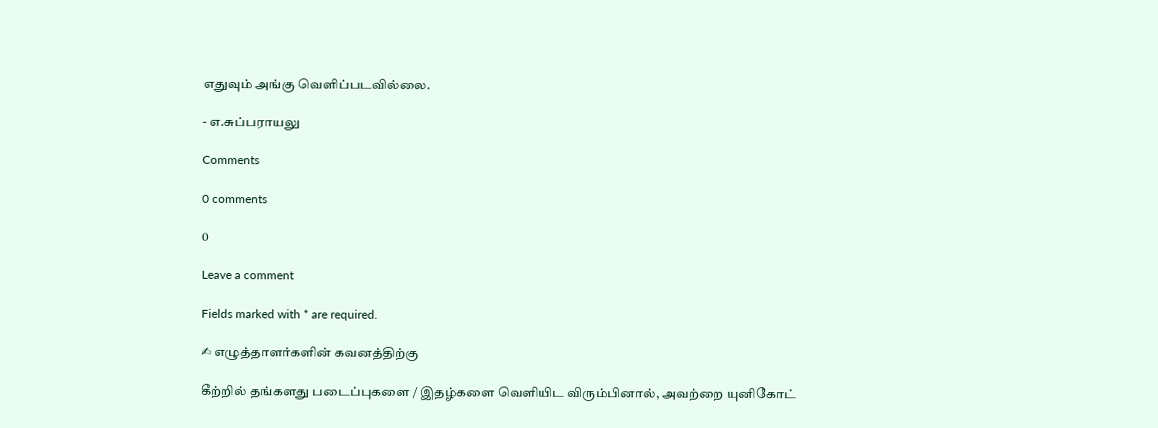எதுவும் அங்கு வெளிப்படவில்லை.

- எ.சுப்பராயலு

Comments

0 comments

0

Leave a comment

Fields marked with * are required.

✍ எழுத்தாளர்களின் கவனத்திற்கு

கீற்றில் தங்களது படைப்புகளை / இதழ்களை வெளியிட விரும்பினால், அவற்றை யுனிகோட்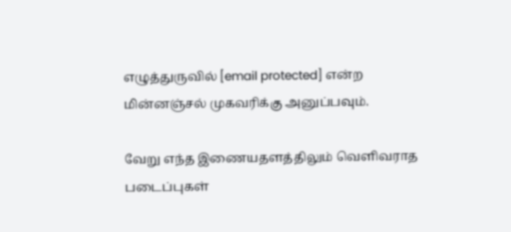எழுத்துருவில் [email protected] என்ற மின்னஞ்சல் முகவரிக்கு அனுப்பவும்.

வேறு எந்த இணையதளத்திலும் வெளிவராத படைப்புகள்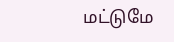மட்டுமே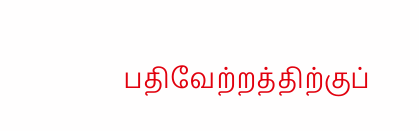பதிவேற்றத்திற்குப்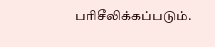பரிசீலிக்கப்படும்.